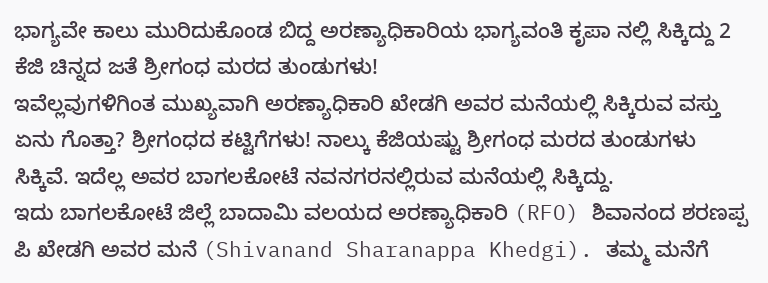ಭಾಗ್ಯವೇ ಕಾಲು ಮುರಿದುಕೊಂಡ ಬಿದ್ದ ಅರಣ್ಯಾಧಿಕಾರಿಯ ಭಾಗ್ಯವಂತಿ ಕೃಪಾ ನಲ್ಲಿ ಸಿಕ್ಕಿದ್ದು 2 ಕೆಜಿ ಚಿನ್ನದ ಜತೆ ಶ್ರೀಗಂಧ ಮರದ ತುಂಡುಗಳು!
ಇವೆಲ್ಲವುಗಳಿಗಿಂತ ಮುಖ್ಯವಾಗಿ ಅರಣ್ಯಾಧಿಕಾರಿ ಖೇಡಗಿ ಅವರ ಮನೆಯಲ್ಲಿ ಸಿಕ್ಕಿರುವ ವಸ್ತು ಏನು ಗೊತ್ತಾ? ಶ್ರೀಗಂಧದ ಕಟ್ಟಿಗೆಗಳು! ನಾಲ್ಕು ಕೆಜಿಯಷ್ಟು ಶ್ರೀಗಂಧ ಮರದ ತುಂಡುಗಳು ಸಿಕ್ಕಿವೆ. ಇದೆಲ್ಲ ಅವರ ಬಾಗಲಕೋಟೆ ನವನಗರನಲ್ಲಿರುವ ಮನೆಯಲ್ಲಿ ಸಿಕ್ಕಿದ್ದು.
ಇದು ಬಾಗಲಕೋಟೆ ಜಿಲ್ಲೆ ಬಾದಾಮಿ ವಲಯದ ಅರಣ್ಯಾಧಿಕಾರಿ (RFO) ಶಿವಾನಂದ ಶರಣಪ್ಪ ಪಿ ಖೇಡಗಿ ಅವರ ಮನೆ (Shivanand Sharanappa Khedgi). ತಮ್ಮ ಮನೆಗೆ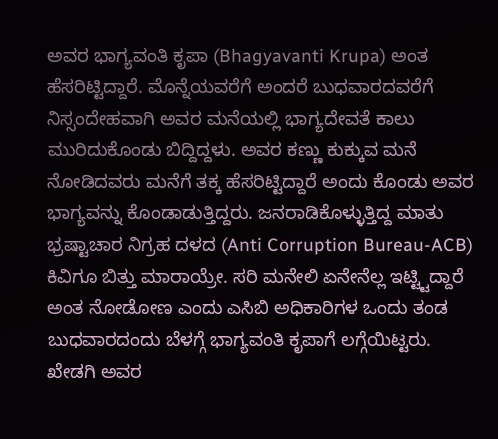ಅವರ ಭಾಗ್ಯವಂತಿ ಕೃಪಾ (Bhagyavanti Krupa) ಅಂತ ಹೆಸರಿಟ್ಟಿದ್ದಾರೆ. ಮೊನ್ನೆಯವರೆಗೆ ಅಂದರೆ ಬುಧವಾರದವರೆಗೆ ನಿಸ್ಸಂದೇಹವಾಗಿ ಅವರ ಮನೆಯಲ್ಲಿ ಭಾಗ್ಯದೇವತೆ ಕಾಲು ಮುರಿದುಕೊಂಡು ಬಿದ್ದಿದ್ದಳು. ಅವರ ಕಣ್ಣು ಕುಕ್ಕುವ ಮನೆ ನೋಡಿದವರು ಮನೆಗೆ ತಕ್ಕ ಹೆಸರಿಟ್ಟಿದ್ದಾರೆ ಅಂದು ಕೊಂಡು ಅವರ ಭಾಗ್ಯವನ್ನು ಕೊಂಡಾಡುತ್ತಿದ್ದರು. ಜನರಾಡಿಕೊಳ್ಳುತ್ತಿದ್ದ ಮಾತು ಭ್ರಷ್ಟಾಚಾರ ನಿಗ್ರಹ ದಳದ (Anti Corruption Bureau-ACB) ಕಿವಿಗೂ ಬಿತ್ತು ಮಾರಾಯ್ರೇ. ಸರಿ ಮನೇಲಿ ಏನೇನೆಲ್ಲ ಇಟ್ಟ್ಟಿದ್ದಾರೆ ಅಂತ ನೋಡೋಣ ಎಂದು ಎಸಿಬಿ ಅಧಿಕಾರಿಗಳ ಒಂದು ತಂಡ ಬುಧವಾರದಂದು ಬೆಳಗ್ಗೆ ಭಾಗ್ಯವಂತಿ ಕೃಪಾಗೆ ಲಗ್ಗೆಯಿಟ್ಟರು. ಖೇಡಗಿ ಅವರ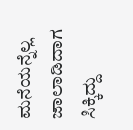ಮನೆಯನ್ನೆಲ್ಲ ಜಾಲಾಡಿದಾಗ ಸಿಕ್ಕಿದ್ದು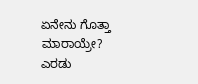ಏನೇನು ಗೊತ್ತಾ ಮಾರಾಯ್ರೇ?
ಎರಡು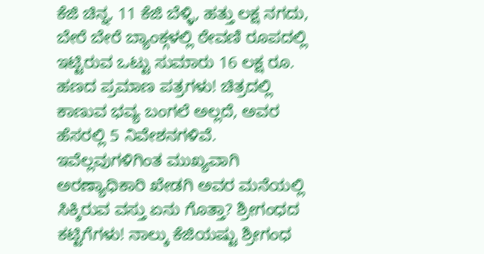ಕೆಜಿ ಚಿನ್ನ, 11 ಕೆಜಿ ಬೆಳ್ಳಿ, ಹತ್ತು ಲಕ್ಷ ನಗದು, ಬೇರೆ ಬೇರೆ ಬ್ಯಾಂಕ್ಗಳಲ್ಲಿ ಠೇವಣಿ ರೂಪದಲ್ಲಿ ಇಟ್ಟಿರುವ ಒಟ್ಟು ಸುಮಾರು 16 ಲಕ್ಷ ರೂ. ಹಣದ ಪ್ರಮಾಣ ಪತ್ರಗಳು! ಚಿತ್ರದಲ್ಲಿ ಕಾಣುವ ಭವ್ಯ ಬಂಗಲೆ ಅಲ್ಲದೆ, ಅವರ ಹೆಸರಲ್ಲಿ 5 ನಿವೇಶನಗಳಿವೆ.
ಇವೆಲ್ಲವುಗಳಿಗಿಂತ ಮುಖ್ಯವಾಗಿ ಅರಣ್ಯಾಧಿಕಾರಿ ಖೇಡಗಿ ಅವರ ಮನೆಯಲ್ಲಿ ಸಿಕ್ಕಿರುವ ವಸ್ತು ಏನು ಗೊತ್ತಾ? ಶ್ರೀಗಂಧದ ಕಟ್ಟಿಗೆಗಳು! ನಾಲ್ಕು ಕೆಜಿಯಷ್ಟು ಶ್ರೀಗಂಧ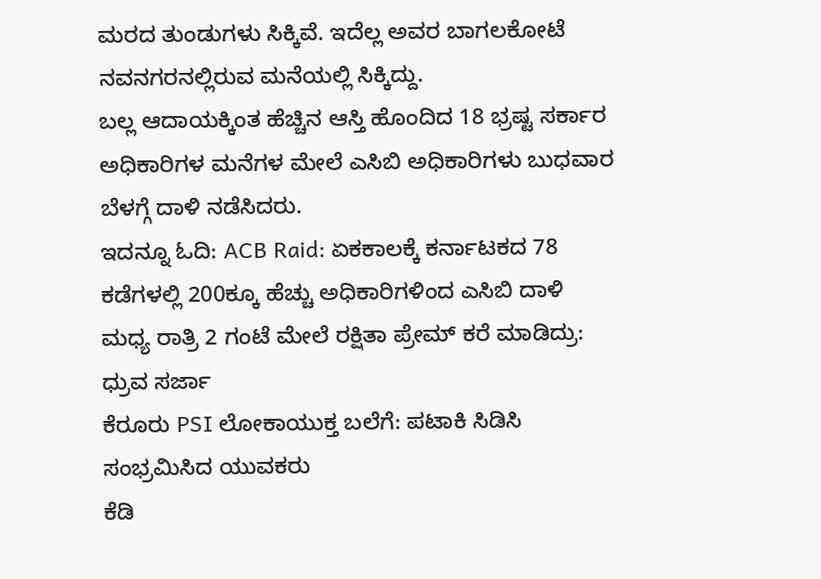ಮರದ ತುಂಡುಗಳು ಸಿಕ್ಕಿವೆ. ಇದೆಲ್ಲ ಅವರ ಬಾಗಲಕೋಟೆ ನವನಗರನಲ್ಲಿರುವ ಮನೆಯಲ್ಲಿ ಸಿಕ್ಕಿದ್ದು.
ಬಲ್ಲ ಆದಾಯಕ್ಕಿಂತ ಹೆಚ್ಚಿನ ಆಸ್ತಿ ಹೊಂದಿದ 18 ಭ್ರಷ್ಟ ಸರ್ಕಾರ ಅಧಿಕಾರಿಗಳ ಮನೆಗಳ ಮೇಲೆ ಎಸಿಬಿ ಅಧಿಕಾರಿಗಳು ಬುಧವಾರ ಬೆಳಗ್ಗೆ ದಾಳಿ ನಡೆಸಿದರು.
ಇದನ್ನೂ ಓದಿ: ACB Raid: ಏಕಕಾಲಕ್ಕೆ ಕರ್ನಾಟಕದ 78 ಕಡೆಗಳಲ್ಲಿ 200ಕ್ಕೂ ಹೆಚ್ಚು ಅಧಿಕಾರಿಗಳಿಂದ ಎಸಿಬಿ ದಾಳಿ
ಮಧ್ಯ ರಾತ್ರಿ 2 ಗಂಟೆ ಮೇಲೆ ರಕ್ಷಿತಾ ಪ್ರೇಮ್ ಕರೆ ಮಾಡಿದ್ರು: ಧ್ರುವ ಸರ್ಜಾ
ಕೆರೂರು PSI ಲೋಕಾಯುಕ್ತ ಬಲೆಗೆ: ಪಟಾಕಿ ಸಿಡಿಸಿ ಸಂಭ್ರಮಿಸಿದ ಯುವಕರು
ಕೆಡಿ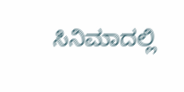ಸಿನಿಮಾದಲ್ಲಿ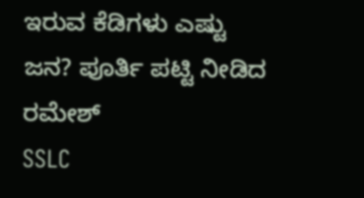ಇರುವ ಕೆಡಿಗಳು ಎಷ್ಟು ಜನ? ಪೂರ್ತಿ ಪಟ್ಟಿ ನೀಡಿದ ರಮೇಶ್
SSLC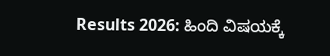Results 2026: ಹಿಂದಿ ವಿಷಯಕ್ಕೆ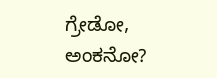ಗ್ರೇಡೋ, ಅಂಕನೋ?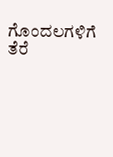ಗೊಂದಲಗಳಿಗೆ ತೆರೆ